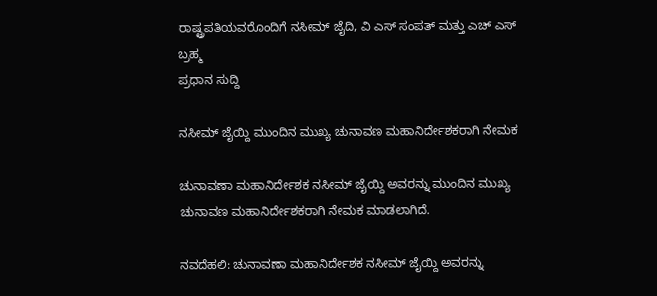ರಾಷ್ಟ್ರಪತಿಯವರೊಂದಿಗೆ ನಸೀಮ್ ಜೈದಿ, ವಿ ಎಸ್ ಸಂಪತ್ ಮತ್ತು ಎಚ್ ಎಸ್ ಬ್ರಹ್ಮ
ಪ್ರಧಾನ ಸುದ್ದಿ

ನಸೀಮ್ ಜೈಯ್ದಿ ಮುಂದಿನ ಮುಖ್ಯ ಚುನಾವಣ ಮಹಾನಿರ್ದೇಶಕರಾಗಿ ನೇಮಕ

ಚುನಾವಣಾ ಮಹಾನಿರ್ದೇಶಕ ನಸೀಮ್ ಜೈಯ್ದಿ ಅವರನ್ನು ಮುಂದಿನ ಮುಖ್ಯ ಚುನಾವಣ ಮಹಾನಿರ್ದೇಶಕರಾಗಿ ನೇಮಕ ಮಾಡಲಾಗಿದೆ.

ನವದೆಹಲಿ: ಚುನಾವಣಾ ಮಹಾನಿರ್ದೇಶಕ ನಸೀಮ್ ಜೈಯ್ದಿ ಅವರನ್ನು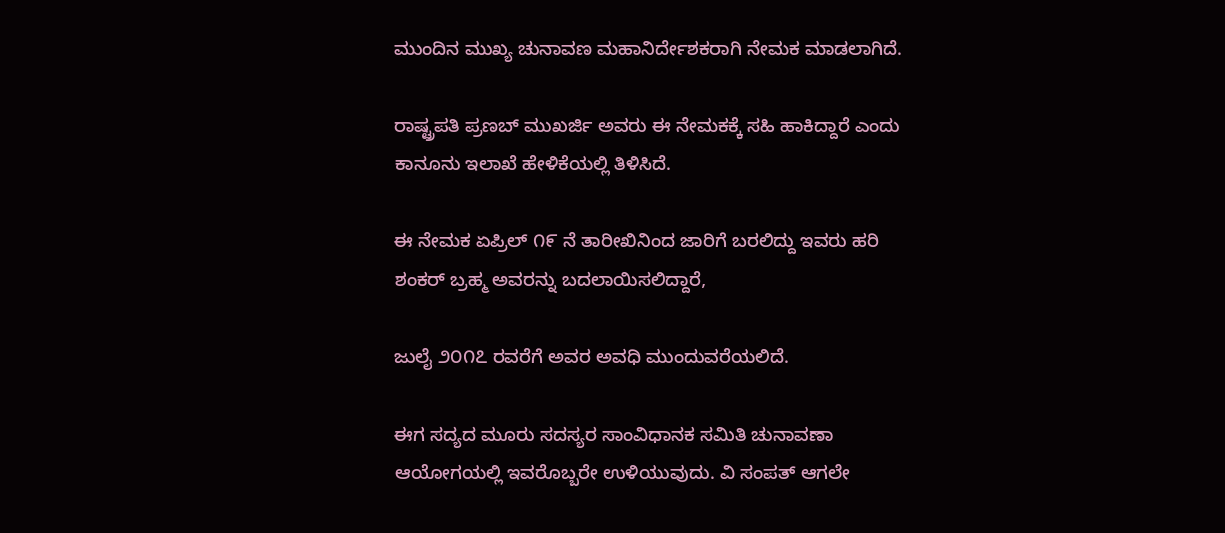ಮುಂದಿನ ಮುಖ್ಯ ಚುನಾವಣ ಮಹಾನಿರ್ದೇಶಕರಾಗಿ ನೇಮಕ ಮಾಡಲಾಗಿದೆ.

ರಾಷ್ಟ್ರಪತಿ ಪ್ರಣಬ್ ಮುಖರ್ಜಿ ಅವರು ಈ ನೇಮಕಕ್ಕೆ ಸಹಿ ಹಾಕಿದ್ದಾರೆ ಎಂದು ಕಾನೂನು ಇಲಾಖೆ ಹೇಳಿಕೆಯಲ್ಲಿ ತಿಳಿಸಿದೆ.

ಈ ನೇಮಕ ಏಪ್ರಿಲ್ ೧೯ ನೆ ತಾರೀಖಿನಿಂದ ಜಾರಿಗೆ ಬರಲಿದ್ದು ಇವರು ಹರಿ ಶಂಕರ್ ಬ್ರಹ್ಮ ಅವರನ್ನು ಬದಲಾಯಿಸಲಿದ್ದಾರೆ,

ಜುಲೈ ೨೦೧೭ ರವರೆಗೆ ಅವರ ಅವಧಿ ಮುಂದುವರೆಯಲಿದೆ.

ಈಗ ಸದ್ಯದ ಮೂರು ಸದಸ್ಯರ ಸಾಂವಿಧಾನಕ ಸಮಿತಿ ಚುನಾವಣಾ ಆಯೋಗಯಲ್ಲಿ ಇವರೊಬ್ಬರೇ ಉಳಿಯುವುದು. ವಿ ಸಂಪತ್ ಆಗಲೇ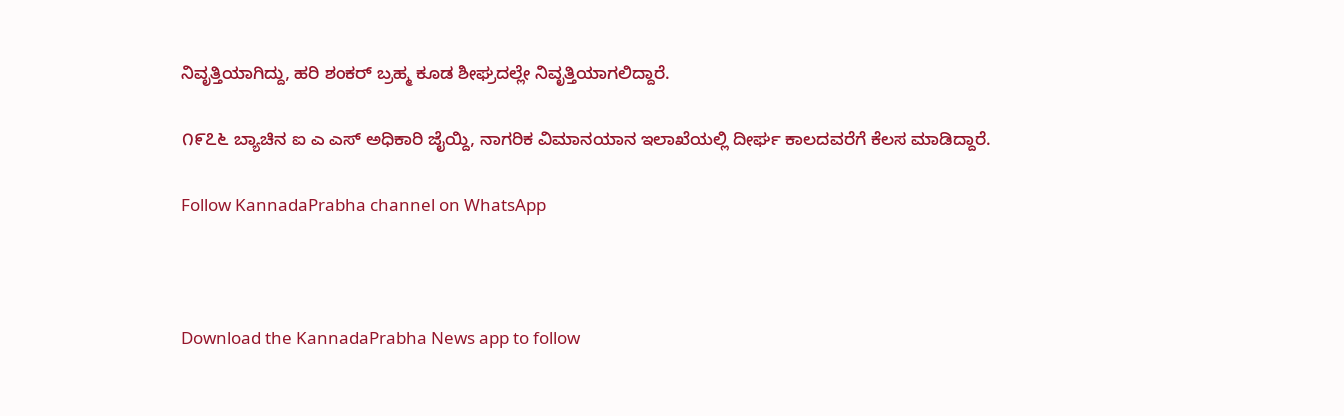ನಿವೃತ್ತಿಯಾಗಿದ್ದು, ಹರಿ ಶಂಕರ್ ಬ್ರಹ್ಮ ಕೂಡ ಶೀಘ್ರದಲ್ಲೇ ನಿವೃತ್ತಿಯಾಗಲಿದ್ದಾರೆ.

೧೯೭೬ ಬ್ಯಾಚಿನ ಐ ಎ ಎಸ್ ಅಧಿಕಾರಿ ಜೈಯ್ದಿ, ನಾಗರಿಕ ವಿಮಾನಯಾನ ಇಲಾಖೆಯಲ್ಲಿ ದೀರ್ಘ ಕಾಲದವರೆಗೆ ಕೆಲಸ ಮಾಡಿದ್ದಾರೆ.

Follow KannadaPrabha channel on WhatsApp



Download the KannadaPrabha News app to follow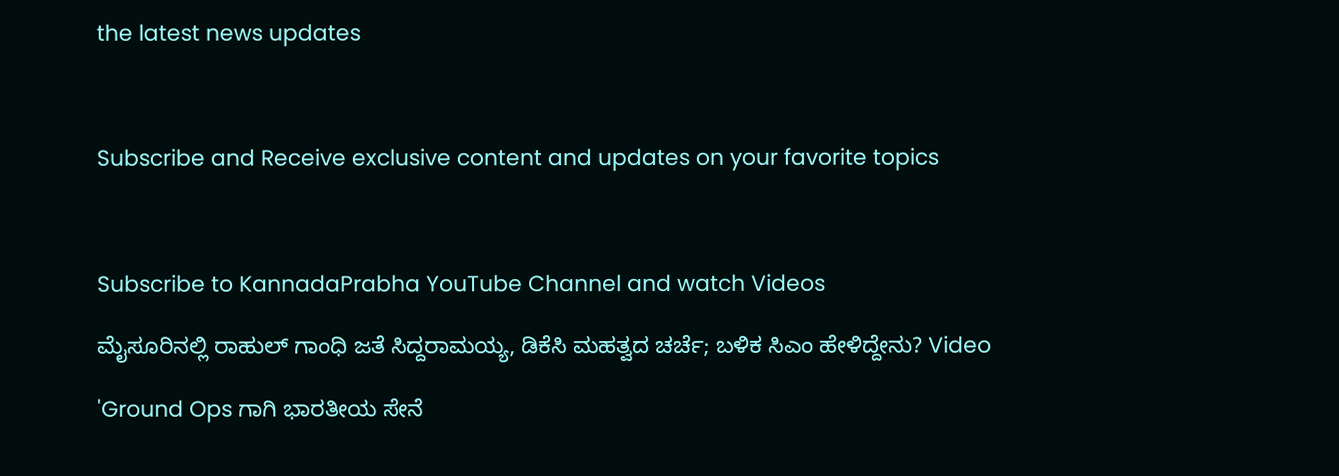the latest news updates



Subscribe and Receive exclusive content and updates on your favorite topics



Subscribe to KannadaPrabha YouTube Channel and watch Videos

ಮೈಸೂರಿನಲ್ಲಿ ರಾಹುಲ್ ಗಾಂಧಿ ಜತೆ ಸಿದ್ದರಾಮಯ್ಯ, ಡಿಕೆಸಿ ಮಹತ್ವದ ಚರ್ಚೆ; ಬಳಿಕ ಸಿಎಂ ಹೇಳಿದ್ದೇನು? Video

'Ground Ops ಗಾಗಿ ಭಾರತೀಯ ಸೇನೆ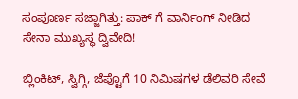ಸಂಪೂರ್ಣ ಸಜ್ಜಾಗಿತ್ತು: ಪಾಕ್ ಗೆ ವಾರ್ನಿಂಗ್ ನೀಡಿದ ಸೇನಾ ಮುಖ್ಯಸ್ಥ ದ್ವಿವೇದಿ!

ಬ್ಲಿಂಕಿಟ್, ಸ್ವಿಗ್ಗಿ, ಜೆಪ್ಟೊಗೆ 10 ನಿಮಿಷಗಳ ಡೆಲಿವರಿ ಸೇವೆ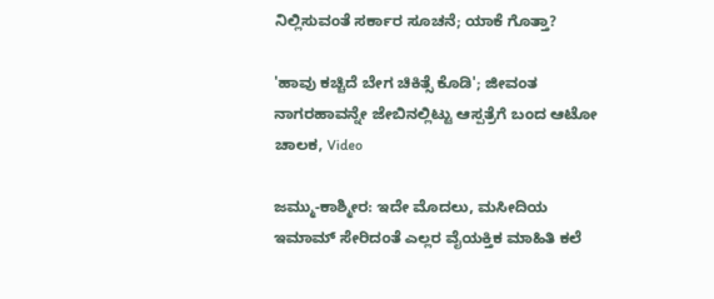ನಿಲ್ಲಿಸುವಂತೆ ಸರ್ಕಾರ ಸೂಚನೆ; ಯಾಕೆ ಗೊತ್ತಾ?

'ಹಾವು ಕಚ್ಚಿದೆ ಬೇಗ ಚಿಕಿತ್ಸೆ ಕೊಡಿ'; ಜೀವಂತ ನಾಗರಹಾವನ್ನೇ ಜೇಬಿನಲ್ಲಿಟ್ಟು ಆಸ್ಪತ್ರೆಗೆ ಬಂದ ಆಟೋ ಚಾಲಕ, Video

ಜಮ್ಮು-ಕಾಶ್ಮೀರ: ಇದೇ ಮೊದಲು, ಮಸೀದಿಯ ಇಮಾಮ್ ಸೇರಿದಂತೆ ಎಲ್ಲರ ವೈಯಕ್ತಿಕ ಮಾಹಿತಿ ಕಲೆ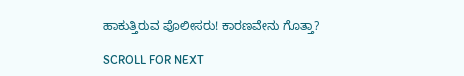ಹಾಕುತ್ತಿರುವ ಪೊಲೀಸರು! ಕಾರಣವೇನು ಗೊತ್ತಾ?

SCROLL FOR NEXT